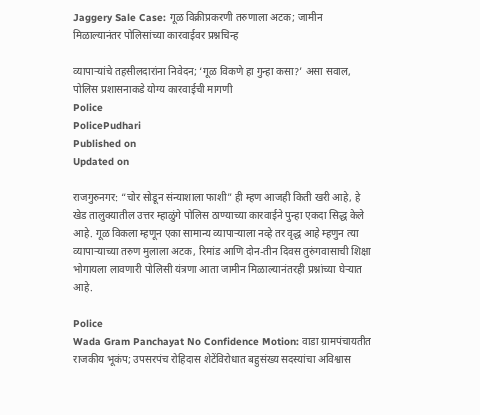Jaggery Sale Case: गूळ विक्रीप्रकरणी तरुणाला अटक; जामीन मिळाल्यानंतर पोलिसांच्या कारवाईवर प्रश्नचिन्ह

व्यापाऱ्यांचे तहसीलदारांना निवेदन; ‘गूळ विकणे हा गुन्हा कसा?’ असा सवाल, पोलिस प्रशासनाकडे योग्य कारवाईची मागणी
Police
PolicePudhari
Published on
Updated on

राजगुरुनगर: “चोर सोडून संन्याशाला फाशी” ही म्हण आजही किती खरी आहे, हे खेड तालुक्यातील उत्तर म्हाळुंगे पोलिस ठाण्याच्या कारवाईने पुन्हा एकदा सिद्ध केले आहे. गूळ विकला म्हणून एका सामान्य व्यापाऱ्याला नव्हे तर वृद्ध आहे म्हणुन त्या व्यापाऱ्याच्या तरुण मुलाला अटक, रिमांड आणि दोन-तीन दिवस तुरुंगवासाची शिक्षा भोगायला लावणारी पोलिसी यंत्रणा आता जामीन मिळाल्यानंतरही प्रश्नांच्या घेऱ्यात आहे.

Police
Wada Gram Panchayat No Confidence Motion: वाडा ग्रामपंचायतीत राजकीय भूकंप; उपसरपंच रोहिदास शेटेंविरोधात बहुसंख्य सदस्यांचा अविश्वास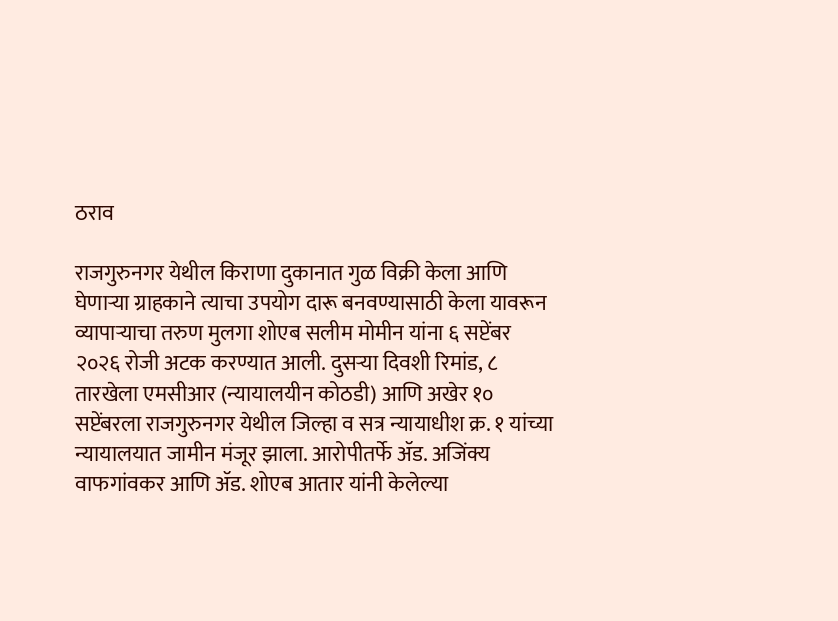ठराव

राजगुरुनगर येथील किराणा दुकानात गुळ विक्री केला आणि घेणाऱ्या ग्राहकाने त्याचा उपयोग दारू बनवण्यासाठी केला यावरून व्यापाऱ्याचा तरुण मुलगा शोएब सलीम मोमीन यांना ६ सप्टेंबर २०२६ रोजी अटक करण्यात आली. दुसऱ्या दिवशी रिमांड, ८ तारखेला एमसीआर (न्यायालयीन कोठडी) आणि अखेर १० सप्टेंबरला राजगुरुनगर येथील जिल्हा व सत्र न्यायाधीश क्र. १ यांच्या न्यायालयात जामीन मंजूर झाला. आरोपीतर्फे ॲड. अजिंक्य वाफगांवकर आणि ॲड. शोएब आतार यांनी केलेल्या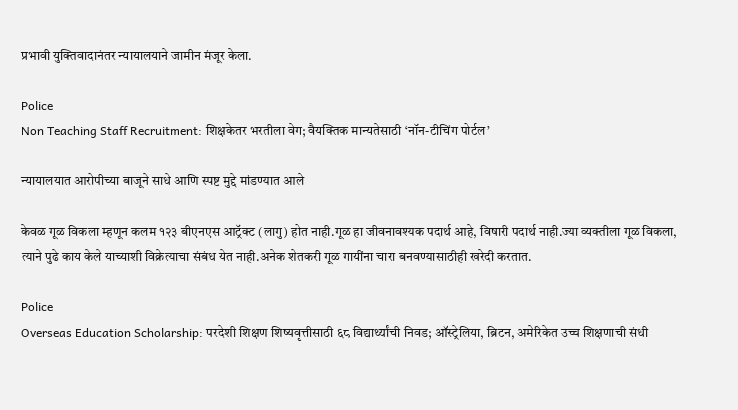प्रभावी युक्तिवादानंतर न्यायालयाने जामीन मंजूर केला.

Police
Non Teaching Staff Recruitment: शिक्षकेतर भरतीला वेग; वैयक्तिक मान्यतेसाठी ‘नॉन-टीचिंग पोर्टल’

न्यायालयात आरोपीच्या बाजूने साधे आणि स्पष्ट मुद्दे मांडण्यात आले

केवळ गूळ विकला म्हणून कलम १२३ बीएनएस आट्रॅक्ट (लागु) होत नाही.गूळ हा जीवनावश्यक पदार्थ आहे, विषारी पदार्थ नाही.ज्या व्यक्तीला गूळ विकला, त्याने पुढे काय केले याच्याशी विक्रेत्याचा संबंध येत नाही.अनेक शेतकरी गूळ गायींना चारा बनवण्यासाठीही खरेदी करतात.

Police
Overseas Education Scholarship: परदेशी शिक्षण शिष्यवृत्तीसाठी ६८ विद्यार्थ्यांची निवड; ऑस्ट्रेलिया, ब्रिटन, अमेरिकेत उच्च शिक्षणाची संधी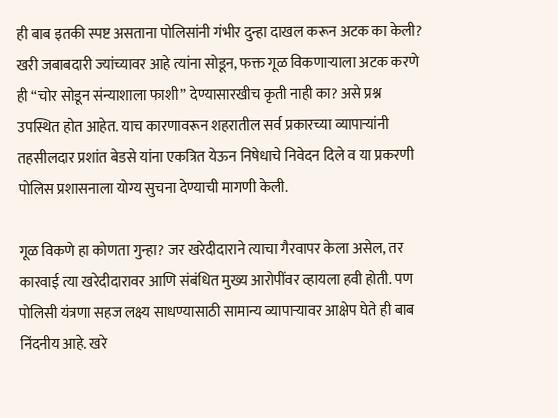ही बाब इतकी स्पष्ट असताना पोलिसांनी गंभीर दुन्हा दाखल करून अटक का केली? खरी जबाबदारी ज्यांच्यावर आहे त्यांना सोडून, फक्त गूळ विकणाऱ्याला अटक करणे ही “चोर सोडून संन्याशाला फाशी” देण्यासारखीच कृती नाही का? असे प्रश्न उपस्थित होत आहेत. याच कारणावरून शहरातील सर्व प्रकारच्या व्यापाऱ्यांनी तहसीलदार प्रशांत बेडसे यांना एकत्रित येऊन निषेधाचे निवेदन दिले व या प्रकरणी पोलिस प्रशासनाला योग्य सुचना देण्याची मागणी केली.

गूळ विकणे हा कोणता गुन्हा? जर खरेदीदाराने त्याचा गैरवापर केला असेल, तर कारवाई त्या खरेदीदारावर आणि संबंधित मुख्य आरोपींवर व्हायला हवी होती. पण पोलिसी यंत्रणा सहज लक्ष्य साधण्यासाठी सामान्य व्यापाऱ्यावर आक्षेप घेते ही बाब निंदनीय आहे. खरे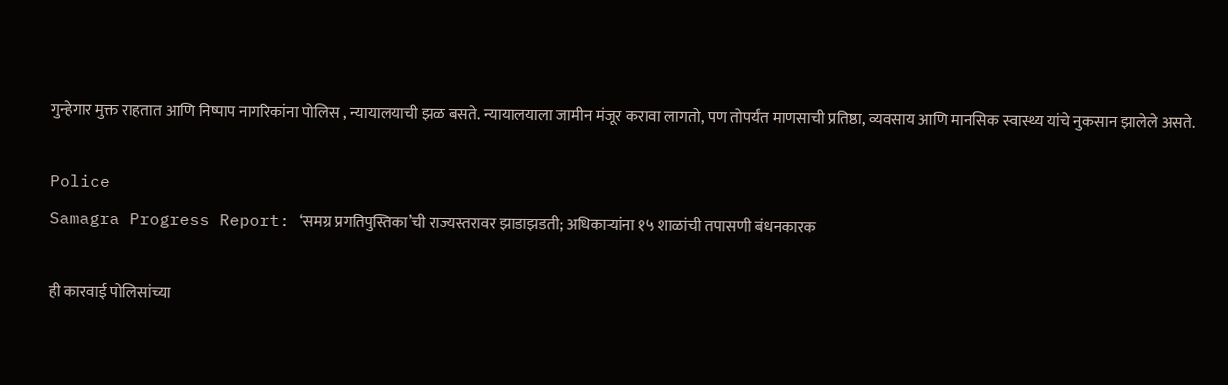गुन्हेगार मुक्त राहतात आणि निष्पाप नागरिकांना पोलिस , न्यायालयाची झळ बसते. न्यायालयाला जामीन मंजूर करावा लागतो, पण तोपर्यंत माणसाची प्रतिष्ठा, व्यवसाय आणि मानसिक स्वास्थ्य यांचे नुकसान झालेले असते.

Police
Samagra Progress Report: ‘समग्र प्रगतिपुस्तिका’ची राज्यस्तरावर झाडाझडती; अधिकाऱ्यांना १५ शाळांची तपासणी बंधनकारक

ही कारवाई पोलिसांच्या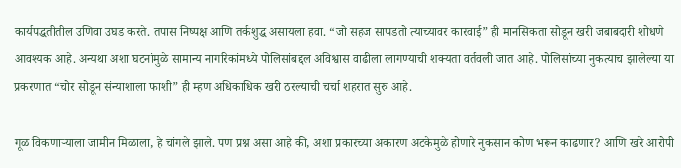कार्यपद्धतीतील उणिवा उघड करते. तपास निष्पक्ष आणि तर्कशुद्ध असायला हवा. “जो सहज सापडतो त्याच्यावर कारवाई” ही मानसिकता सोडून खरी जबाबदारी शोधणे आवश्यक आहे. अन्यथा अशा घटनांमुळे सामान्य नागरिकांमध्ये पोलिसांबद्दल अविश्वास वाढीला लागण्याची शक्यता वर्तवली जात आहे. पोलिसांच्या नुकत्याच झालेल्या या प्रकरणात “चोर सोडून संन्याशाला फाशी” ही म्हण अधिकाधिक खरी ठरल्याची चर्चा शहरात सुरु आहे.

गूळ विकणाऱ्याला जामीन मिळाला, हे चांगले झाले. पण प्रश्न असा आहे की, अशा प्रकारच्या अकारण अटकेमुळे होणारे नुकसान कोण भरून काढणार? आणि खरे आरोपी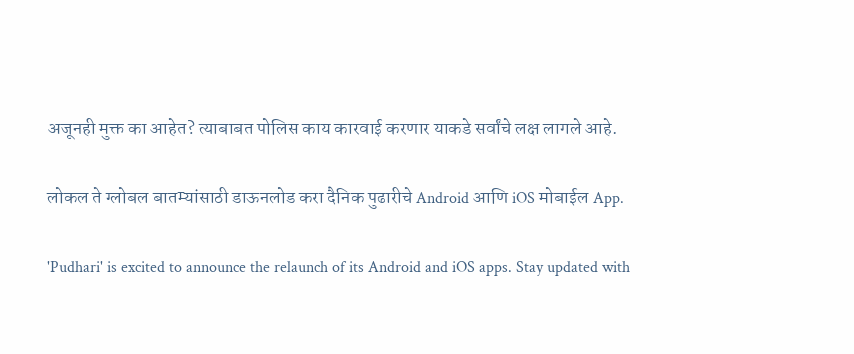अजूनही मुक्त का आहेत? त्याबाबत पोलिस काय कारवाई करणार याकडे सर्वांचे लक्ष लागले आहे.

लोकल ते ग्लोबल बातम्यांसाठी डाऊनलोड करा दैनिक पुढारीचे Android आणि iOS मोबाईल App.

'Pudhari' is excited to announce the relaunch of its Android and iOS apps. Stay updated with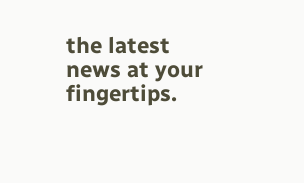the latest news at your fingertips.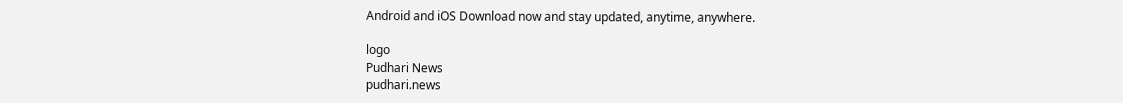Android and iOS Download now and stay updated, anytime, anywhere.

logo
Pudhari News
pudhari.news